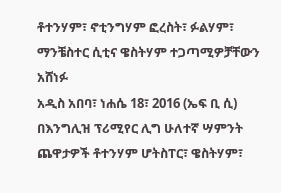ቶተንሃም፣ ኖቲንግሃም ፎረስት፣ ፉልሃም፣ ማንቼስተር ሲቲና ዌስትሃም ተጋጣሚዎቻቸውን አሸነፉ
አዲስ አበባ፣ ነሐሴ 18፣ 2016 (ኤፍ ቢ ሲ) በእንግሊዝ ፕሪሚየር ሊግ ሁለተኛ ሣምንት ጨዋታዎች ቶተንሃም ሆትስፐር፣ ዌስትሃም፣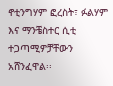ኖቲንግሃም ፎረስት፣ ፉልሃም እና ማንቼስተር ሲቲ ተጋጣሚዎቻቸውን አሸንፈዋል፡፡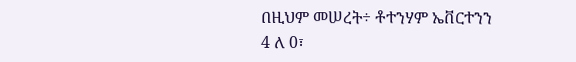በዚህም መሠረት÷ ቶተንሃም ኤቨርተንን 4 ለ 0፣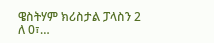ዌስትሃም ክሪስታል ፓላስን 2 ለ 0፣…